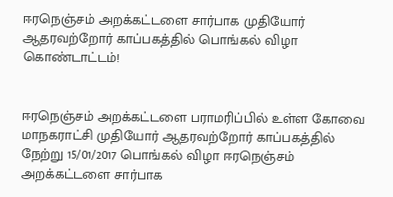ஈரநெஞ்சம் அறக்கட்டளை சார்பாக முதியோர் ஆதரவற்றோர் காப்பகத்தில் பொங்கல் விழா கொண்டாட்டம்!


ஈரநெஞ்சம் அறக்கட்டளை பராமரிப்பில் உள்ள கோவை  மாநகராட்சி முதியோர் ஆதரவற்றோர் காப்பகத்தில் நேற்று 15/01/2017 பொங்கல் விழா ஈரநெஞ்சம் அறக்கட்டளை சார்பாக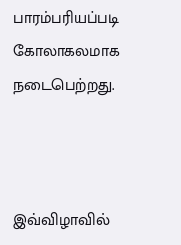பாரம்பரியப்படி  கோலாகலமாக நடைபெற்றது.



இவ்விழாவில்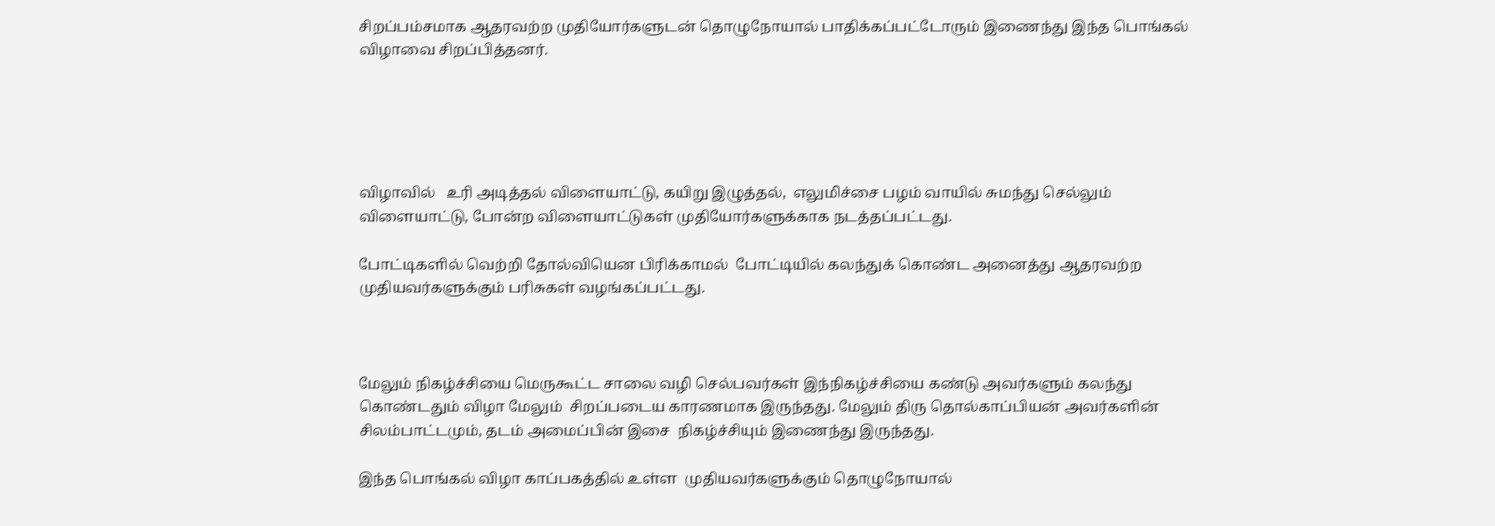சிறப்பம்சமாக ஆதரவற்ற முதியோர்களுடன் தொழுநோயால் பாதிக்கப்பட்டோரும் இணைந்து இந்த பொங்கல் விழாவை சிறப்பித்தனர்.





விழாவில்   உரி அடித்தல் விளையாட்டு, கயிறு இழுத்தல்,  எலுமிச்சை பழம் வாயில் சுமந்து செல்லும் விளையாட்டு, போன்ற விளையாட்டுகள் முதியோர்களுக்காக நடத்தப்பட்டது.

போட்டிகளில் வெற்றி தோல்வியென பிரிக்காமல்  போட்டியில் கலந்துக் கொண்ட அனைத்து ஆதரவற்ற முதியவர்களுக்கும் பரிசுகள் வழங்கப்பட்டது.



மேலும் நிகழ்ச்சியை மெருகூட்ட சாலை வழி செல்பவர்கள் இந்நிகழ்ச்சியை கண்டு அவர்களும் கலந்து கொண்டதும் விழா மேலும்  சிறப்படைய காரணமாக இருந்தது. மேலும் திரு தொல்காப்பியன் அவர்களின் சிலம்பாட்டமும், தடம் அமைப்பின் இசை  நிகழ்ச்சியும் இணைந்து இருந்தது.

இந்த பொங்கல் விழா காப்பகத்தில் உள்ள  முதியவர்களுக்கும் தொழுநோயால்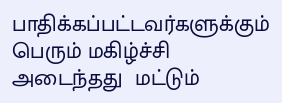பாதிக்கப்பட்டவர்களுக்கும் பெரும் மகிழ்ச்சி அடைந்தது  மட்டும்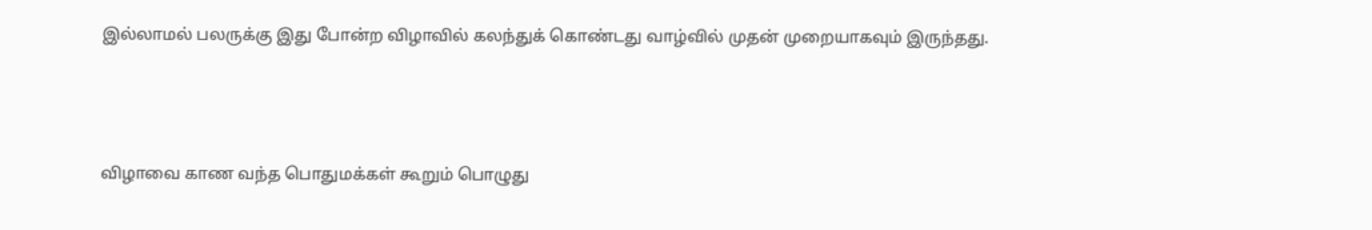இல்லாமல் பலருக்கு இது போன்ற விழாவில் கலந்துக் கொண்டது வாழ்வில் முதன் முறையாகவும் இருந்தது.



விழாவை காண வந்த பொதுமக்கள் கூறும் பொழுது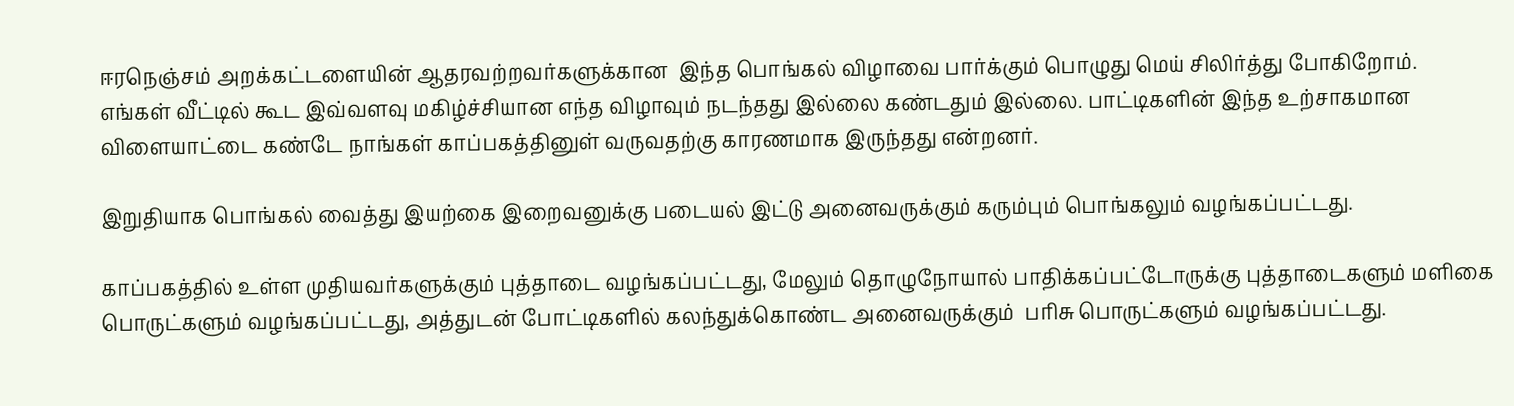ஈரநெஞ்சம் அறக்கட்டளையின் ஆதரவற்றவர்களுக்கான  இந்த பொங்கல் விழாவை பார்க்கும் பொழுது மெய் சிலிர்த்து போகிறோம்.  எங்கள் வீட்டில் கூட இவ்வளவு மகிழ்ச்சியான எந்த விழாவும் நடந்தது இல்லை கண்டதும் இல்லை. பாட்டிகளின் இந்த உற்சாகமான விளையாட்டை கண்டே நாங்கள் காப்பகத்தினுள் வருவதற்கு காரணமாக இருந்தது என்றனர்.

இறுதியாக பொங்கல் வைத்து இயற்கை இறைவனுக்கு படையல் இட்டு அனைவருக்கும் கரும்பும் பொங்கலும் வழங்கப்பட்டது.

காப்பகத்தில் உள்ள முதியவர்களுக்கும் புத்தாடை வழங்கப்பட்டது, மேலும் தொழுநோயால் பாதிக்கப்பட்டோருக்கு புத்தாடைகளும் மளிகை பொருட்களும் வழங்கப்பட்டது, அத்துடன் போட்டிகளில் கலந்துக்கொண்ட அனைவருக்கும்  பரிசு பொருட்களும் வழங்கப்பட்டது.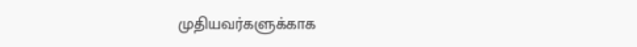முதியவர்களுக்காக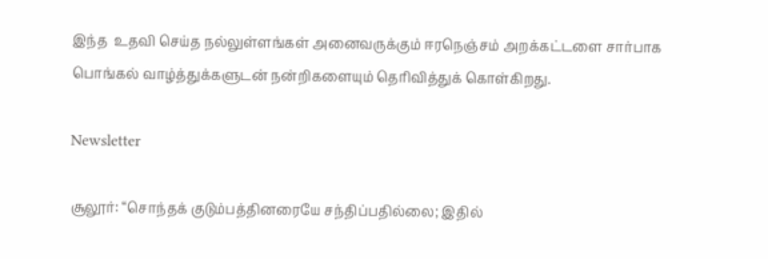இந்த  உதவி செய்த நல்லுள்ளங்கள் அனைவருக்கும் ஈரநெஞ்சம் அறக்கட்டளை சார்பாக பொங்கல் வாழ்த்துக்களுடன் நன்றிகளையும் தெரிவித்துக் கொள்கிறது.

Newsletter

சூலூர்: “சொந்தக் குடும்பத்தினரையே சந்திப்பதில்லை; இதில்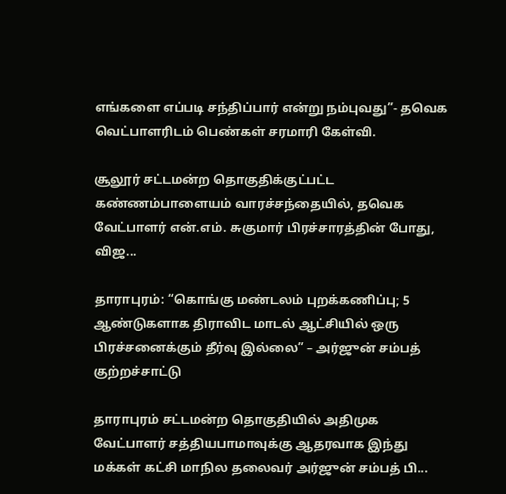எங்களை எப்படி சந்திப்பார் என்று நம்புவது”- தவெக வெட்பாளரிடம் பெண்கள் சரமாரி கேள்வி.

சூலூர் சட்டமன்ற தொகுதிக்குட்பட்ட கண்ணம்பாளையம் வாரச்சந்தையில், தவெக வேட்பாளர் என்.எம். சுகுமார் பிரச்சாரத்தின் போது, விஜ...

தாராபுரம்: “கொங்கு மண்டலம் புறக்கணிப்பு; 5 ஆண்டுகளாக திராவிட மாடல் ஆட்சியில் ஒரு பிரச்சனைக்கும் தீர்வு இல்லை” – அர்ஜுன் சம்பத் குற்றச்சாட்டு

தாராபுரம் சட்டமன்ற தொகுதியில் அதிமுக வேட்பாளர் சத்தியபாமாவுக்கு ஆதரவாக இந்து மக்கள் கட்சி மாநில தலைவர் அர்ஜுன் சம்பத் பி...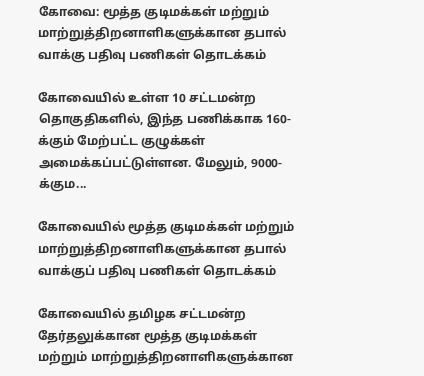கோவை: மூத்த குடிமக்கள் மற்றும் மாற்றுத்திறனாளிகளுக்கான தபால் வாக்கு பதிவு பணிகள் தொடக்கம்

கோவையில் உள்ள 10 சட்டமன்ற தொகுதிகளில், இந்த பணிக்காக 160-க்கும் மேற்பட்ட குழுக்கள் அமைக்கப்பட்டுள்ளன. மேலும், 9000-க்கும...

கோவையில் மூத்த குடிமக்கள் மற்றும் மாற்றுத்திறனாளிகளுக்கான தபால் வாக்குப் பதிவு பணிகள் தொடக்கம்

கோவையில் தமிழக சட்டமன்ற தேர்தலுக்கான மூத்த குடிமக்கள் மற்றும் மாற்றுத்திறனாளிகளுக்கான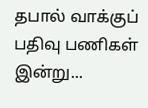தபால் வாக்குப் பதிவு பணிகள் இன்று...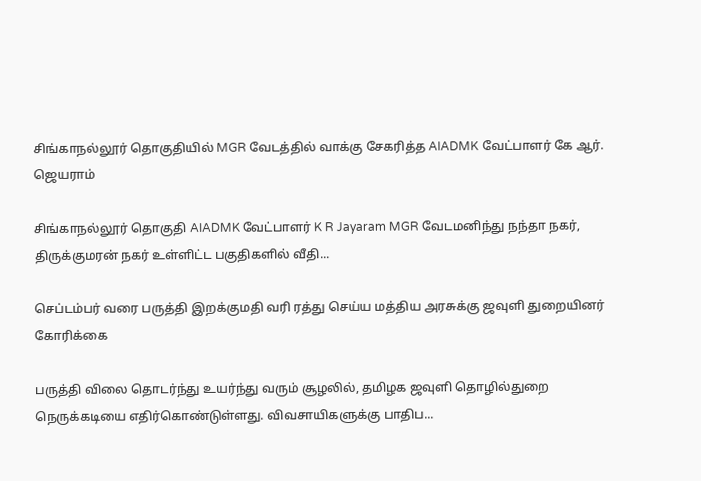சிங்காநல்லூர் தொகுதியில் MGR வேடத்தில் வாக்கு சேகரித்த AIADMK வேட்பாளர் கே ஆர். ஜெயராம்

சிங்காநல்லூர் தொகுதி AIADMK வேட்பாளர் K R Jayaram MGR வேடமனிந்து நந்தா நகர், திருக்குமரன் நகர் உள்ளிட்ட பகுதிகளில் வீதி...

செப்டம்பர் வரை பருத்தி இறக்குமதி வரி ரத்து செய்ய மத்திய அரசுக்கு ஜவுளி துறையினர் கோரிக்கை

பருத்தி விலை தொடர்ந்து உயர்ந்து வரும் சூழலில், தமிழக ஜவுளி தொழில்துறை நெருக்கடியை எதிர்கொண்டுள்ளது. விவசாயிகளுக்கு பாதிப...